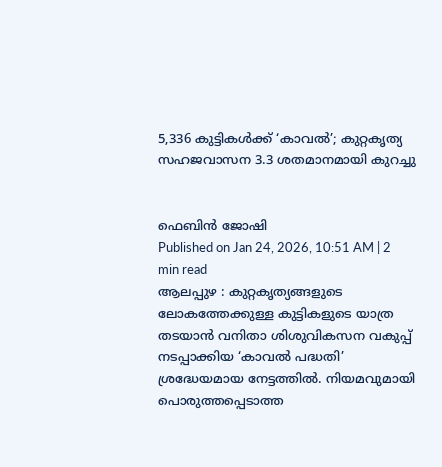5,336 കുട്ടികൾക്ക് ‘കാവൽ’; കുറ്റകൃത്യ സഹജവാസന 3.3 ശതമാനമായി കുറച്ചു


ഫെബിൻ ജോഷി
Published on Jan 24, 2026, 10:51 AM | 2 min read
ആലപ്പുഴ : കുറ്റകൃത്യങ്ങളുടെ ലോകത്തേക്കുള്ള കുട്ടികളുടെ യാത്ര തടയാൻ വനിതാ ശിശുവികസന വകുപ്പ് നടപ്പാക്കിയ ‘കാവൽ പദ്ധതി’ ശ്രദ്ധേയമായ നേട്ടത്തിൽ. നിയമവുമായി പൊരുത്തപ്പെടാത്ത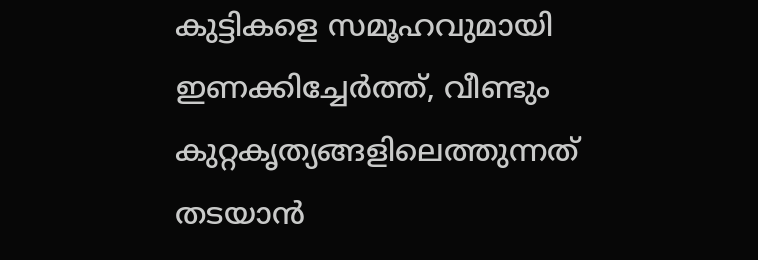കുട്ടികളെ സമൂഹവുമായി ഇണക്കിച്ചേർത്ത്, വീണ്ടും കുറ്റകൃത്യങ്ങളിലെത്തുന്നത് തടയാൻ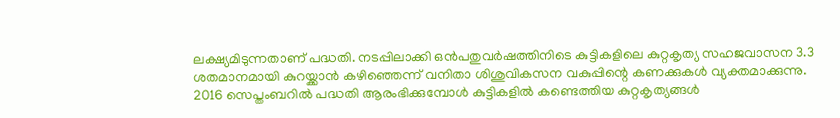ലക്ഷ്യമിടുന്നതാണ് പദ്ധതി. നടപ്പിലാക്കി ഒൻപതുവർഷത്തിനിടെ കുട്ടികളിലെ കുറ്റകൃത്യ സഹജവാസന 3.3 ശതമാനമായി കുറയ്ക്കാൻ കഴിഞ്ഞെന്ന് വനിതാ ശിശുവികസന വകുപ്പിന്റെ കണക്കുകൾ വ്യക്തമാക്കുന്നു.
2016 സെപ്തംബറിൽ പദ്ധതി ആരംഭിക്കുമ്പോൾ കുട്ടികളിൽ കണ്ടെത്തിയ കുറ്റകൃത്യങ്ങൾ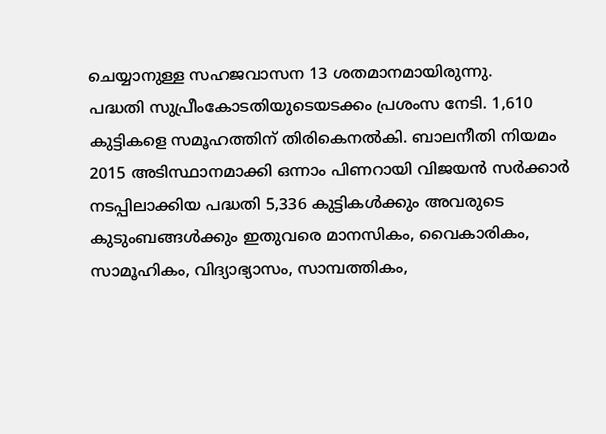ചെയ്യാനുള്ള സഹജവാസന 13 ശതമാനമായിരുന്നു.
പദ്ധതി സുപ്രീംകോടതിയുടെയടക്കം പ്രശംസ നേടി. 1,610 കുട്ടികളെ സമൂഹത്തിന് തിരികെനൽകി. ബാലനീതി നിയമം 2015 അടിസ്ഥാനമാക്കി ഒന്നാം പിണറായി വിജയൻ സർക്കാർ നടപ്പിലാക്കിയ പദ്ധതി 5,336 കുട്ടികൾക്കും അവരുടെ കുടുംബങ്ങൾക്കും ഇതുവരെ മാനസികം, വൈകാരികം, സാമൂഹികം, വിദ്യാഭ്യാസം, സാമ്പത്തികം,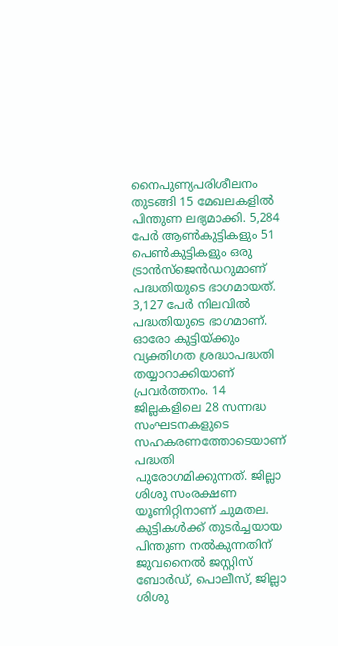നൈപുണ്യപരിശീലനം തുടങ്ങി 15 മേഖലകളിൽ പിന്തുണ ലഭ്യമാക്കി. 5,284 പേർ ആൺകുട്ടികളും 51 പെൺകുട്ടികളും ഒരു ട്രാൻസ്ജെൻഡറുമാണ് പദ്ധതിയുടെ ഭാഗമായത്. 3,127 പേർ നിലവിൽ പദ്ധതിയുടെ ഭാഗമാണ്. ഓരോ കുട്ടിയ്ക്കും വ്യക്തിഗത ശ്രദ്ധാപദ്ധതി തയ്യാറാക്കിയാണ് പ്രവർത്തനം. 14 ജില്ലകളിലെ 28 സന്നദ്ധ സംഘടനകളുടെ സഹകരണത്തോടെയാണ് പദ്ധതി പുരോഗമിക്കുന്നത്. ജില്ലാ ശിശു സംരക്ഷണ യൂണിറ്റിനാണ് ചുമതല.
കുട്ടികൾക്ക് തുടർച്ചയായ പിന്തുണ നൽകുന്നതിന് ജുവനൈൽ ജസ്റ്റിസ് ബോർഡ്, പൊലീസ്, ജില്ലാ ശിശു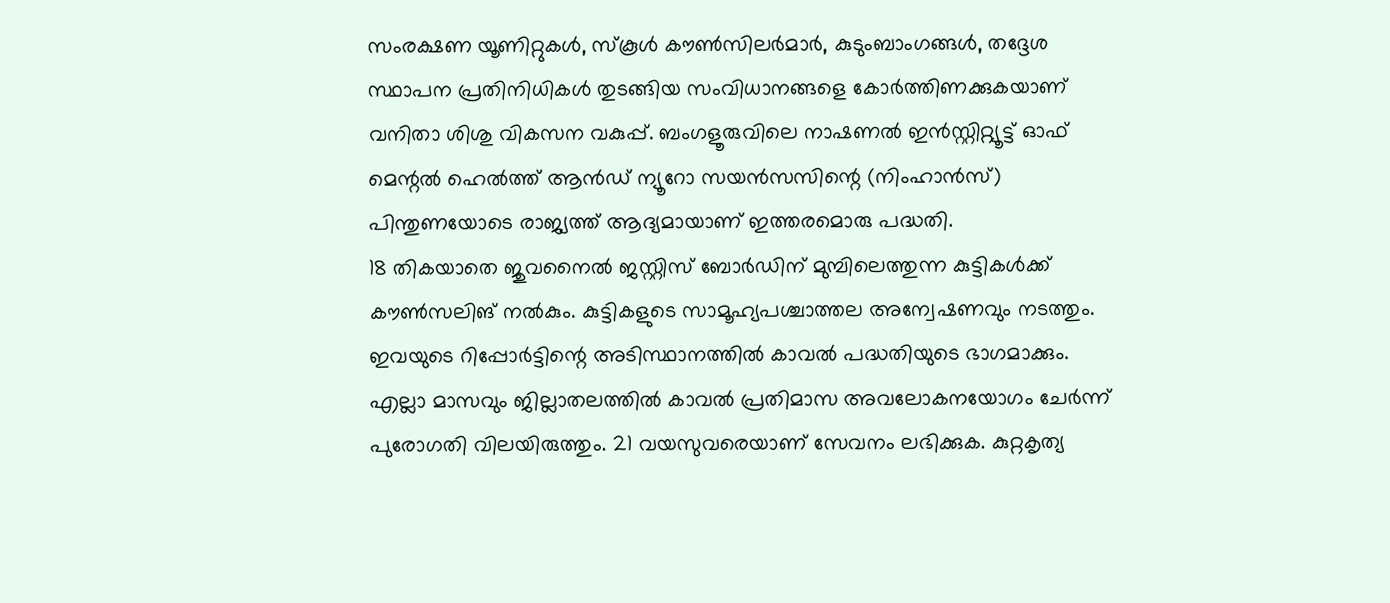സംരക്ഷണ യൂണിറ്റുകൾ, സ്കൂൾ കൗൺസിലർമാർ, കുടുംബാംഗങ്ങൾ, തദ്ദേശ സ്ഥാപന പ്രതിനിധികൾ തുടങ്ങിയ സംവിധാനങ്ങളെ കോർത്തിണക്കുകയാണ് വനിതാ ശിശു വികസന വകുപ്പ്. ബംഗളൂരുവിലെ നാഷണൽ ഇൻസ്റ്റിറ്റ്യൂട്ട് ഓഫ് മെന്റൽ ഹെൽത്ത് ആൻഡ് ന്യൂറോ സയൻസസിന്റെ (നിംഹാൻസ്) പിന്തുണയോടെ രാജ്യത്ത് ആദ്യമായാണ് ഇത്തരമൊരു പദ്ധതി.
18 തികയാതെ ജുവനൈൽ ജസ്റ്റിസ് ബോർഡിന് മുമ്പിലെത്തുന്ന കുട്ടികൾക്ക് കൗൺസലിങ് നൽകും. കുട്ടികളുടെ സാമൂഹ്യപശ്ചാത്തല അന്വേഷണവും നടത്തും. ഇവയുടെ റിപ്പോർട്ടിന്റെ അടിസ്ഥാനത്തിൽ കാവൽ പദ്ധതിയുടെ ഭാഗമാക്കും. എല്ലാ മാസവും ജില്ലാതലത്തിൽ കാവൽ പ്രതിമാസ അവലോകനയോഗം ചേർന്ന് പുരോഗതി വിലയിരുത്തും. 21 വയസുവരെയാണ് സേവനം ലഭിക്കുക. കുറ്റകൃത്യ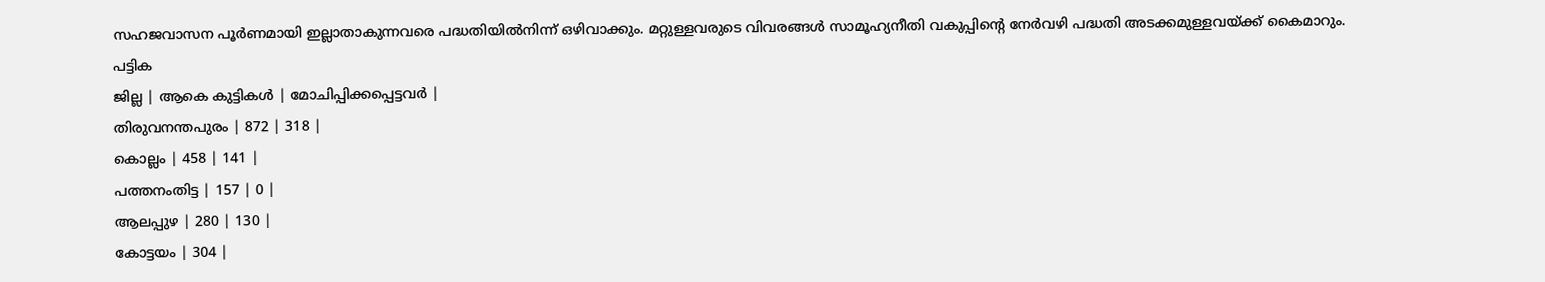സഹജവാസന പൂർണമായി ഇല്ലാതാകുന്നവരെ പദ്ധതിയിൽനിന്ന് ഒഴിവാക്കും. മറ്റുള്ളവരുടെ വിവരങ്ങൾ സാമൂഹ്യനീതി വകുപ്പിന്റെ നേർവഴി പദ്ധതി അടക്കമുള്ളവയ്ക്ക് കൈമാറും.
പട്ടിക
ജില്ല | ആകെ കുട്ടികൾ | മോചിപ്പിക്കപ്പെട്ടവർ |
തിരുവനന്തപുരം | 872 | 318 |
കൊല്ലം | 458 | 141 |
പത്തനംതിട്ട | 157 | 0 |
ആലപ്പുഴ | 280 | 130 |
കോട്ടയം | 304 |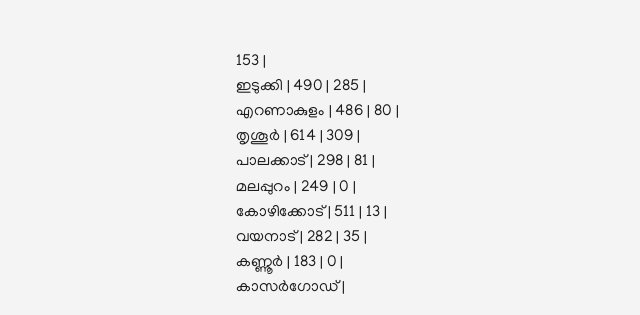153 |
ഇടുക്കി | 490 | 285 |
എറണാകുളം | 486 | 80 |
തൃശൂർ | 614 | 309 |
പാലക്കാട് | 298 | 81 |
മലപ്പുറം | 249 | 0 |
കോഴിക്കോട് | 511 | 13 |
വയനാട് | 282 | 35 |
കണ്ണൂർ | 183 | 0 |
കാസർഗോഡ് |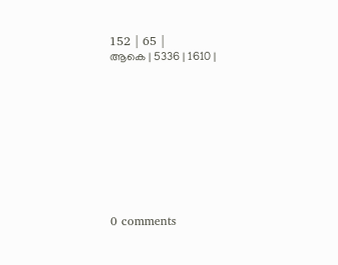152 | 65 |
ആകെ | 5336 | 1610 |










0 comments